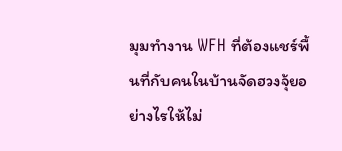มุมทำงาน WFH ที่ต้องแชร์พื้นที่กับคนในบ้านจัดฮวงจุ้ยอย่างไรให้ไม่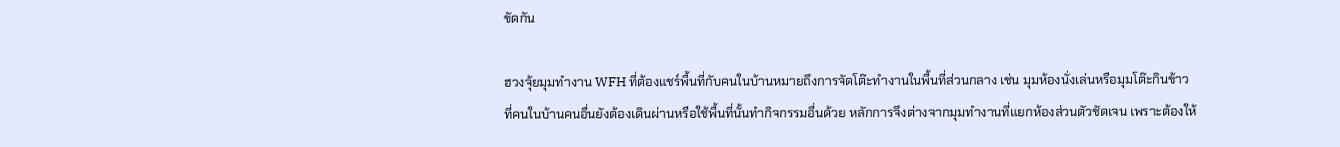ขัดกัน

ฮวงจุ้ยมุมทำงาน WFH ที่ต้องแชร์พื้นที่กับคนในบ้านหมายถึงการจัดโต๊ะทำงานในพื้นที่ส่วนกลาง เช่น มุมห้องนั่งเล่นหรือมุมโต๊ะกินข้าว ที่คนในบ้านคนอื่นยังต้องเดินผ่านหรือใช้พื้นที่นั้นทำกิจกรรมอื่นด้วย หลักการจึงต่างจากมุมทำงานที่แยกห้องส่วนตัวชัดเจน เพราะต้องให้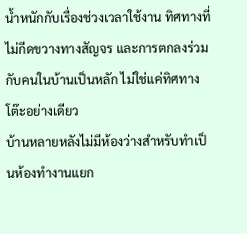น้ำหนักกับเรื่องช่วงเวลาใช้งาน ทิศทางที่ไม่กีดขวางทางสัญจร และการตกลงร่วมกับคนในบ้านเป็นหลัก ไม่ใช่แค่ทิศทางโต๊ะอย่างเดียว
บ้านหลายหลังไม่มีห้องว่างสำหรับทำเป็นห้องทำงานแยก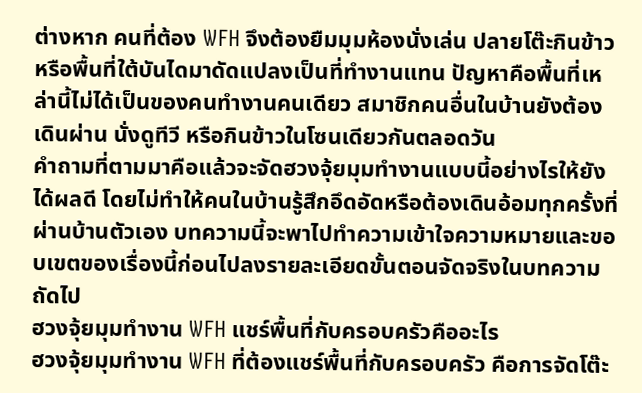ต่างหาก คนที่ต้อง WFH จึงต้องยืมมุมห้องนั่งเล่น ปลายโต๊ะกินข้าว หรือพื้นที่ใต้บันไดมาดัดแปลงเป็นที่ทำงานแทน ปัญหาคือพื้นที่เหล่านี้ไม่ได้เป็นของคนทำงานคนเดียว สมาชิกคนอื่นในบ้านยังต้องเดินผ่าน นั่งดูทีวี หรือกินข้าวในโซนเดียวกันตลอดวัน
คำถามที่ตามมาคือแล้วจะจัดฮวงจุ้ยมุมทำงานแบบนี้อย่างไรให้ยังได้ผลดี โดยไม่ทำให้คนในบ้านรู้สึกอึดอัดหรือต้องเดินอ้อมทุกครั้งที่ผ่านบ้านตัวเอง บทความนี้จะพาไปทำความเข้าใจความหมายและขอบเขตของเรื่องนี้ก่อนไปลงรายละเอียดขั้นตอนจัดจริงในบทความถัดไป
ฮวงจุ้ยมุมทำงาน WFH แชร์พื้นที่กับครอบครัวคืออะไร
ฮวงจุ้ยมุมทำงาน WFH ที่ต้องแชร์พื้นที่กับครอบครัว คือการจัดโต๊ะ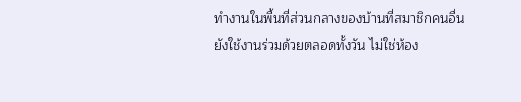ทำงานในพื้นที่ส่วนกลางของบ้านที่สมาชิกคนอื่นยังใช้งานร่วมด้วยตลอดทั้งวัน ไม่ใช่ห้อง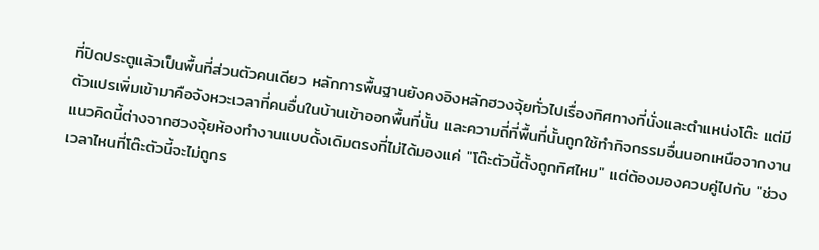ที่ปิดประตูแล้วเป็นพื้นที่ส่วนตัวคนเดียว หลักการพื้นฐานยังคงอิงหลักฮวงจุ้ยทั่วไปเรื่องทิศทางที่นั่งและตำแหน่งโต๊ะ แต่มีตัวแปรเพิ่มเข้ามาคือจังหวะเวลาที่คนอื่นในบ้านเข้าออกพื้นที่นั้น และความถี่ที่พื้นที่นั้นถูกใช้ทำกิจกรรมอื่นนอกเหนือจากงาน
แนวคิดนี้ต่างจากฮวงจุ้ยห้องทำงานแบบดั้งเดิมตรงที่ไม่ได้มองแค่ "โต๊ะตัวนี้ตั้งถูกทิศไหม" แต่ต้องมองควบคู่ไปกับ "ช่วงเวลาไหนที่โต๊ะตัวนี้จะไม่ถูกร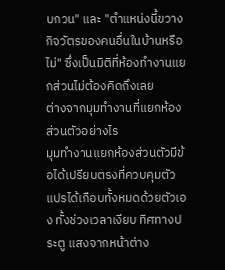บกวน" และ "ตำแหน่งนี้ขวางกิจวัตรของคนอื่นในบ้านหรือไม่" ซึ่งเป็นมิติที่ห้องทำงานแยกส่วนไม่ต้องคิดถึงเลย
ต่างจากมุมทำงานที่แยกห้องส่วนตัวอย่างไร
มุมทำงานแยกห้องส่วนตัวมีข้อได้เปรียบตรงที่ควบคุมตัวแปรได้เกือบทั้งหมดด้วยตัวเอง ทั้งช่วงเวลาเงียบ ทิศทางประตู แสงจากหน้าต่าง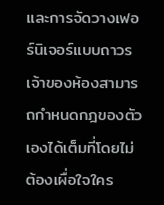และการจัดวางเฟอร์นิเจอร์แบบถาวร เจ้าของห้องสามารถกำหนดกฎของตัวเองได้เต็มที่โดยไม่ต้องเผื่อใจใคร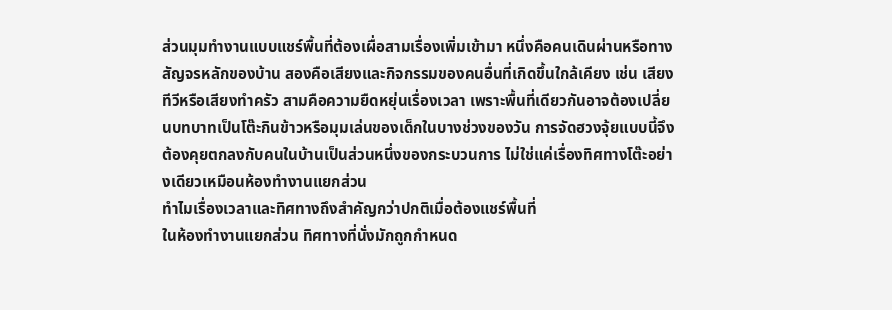ส่วนมุมทำงานแบบแชร์พื้นที่ต้องเผื่อสามเรื่องเพิ่มเข้ามา หนึ่งคือคนเดินผ่านหรือทางสัญจรหลักของบ้าน สองคือเสียงและกิจกรรมของคนอื่นที่เกิดขึ้นใกล้เคียง เช่น เสียงทีวีหรือเสียงทำครัว สามคือความยืดหยุ่นเรื่องเวลา เพราะพื้นที่เดียวกันอาจต้องเปลี่ยนบทบาทเป็นโต๊ะกินข้าวหรือมุมเล่นของเด็กในบางช่วงของวัน การจัดฮวงจุ้ยแบบนี้จึงต้องคุยตกลงกับคนในบ้านเป็นส่วนหนึ่งของกระบวนการ ไม่ใช่แค่เรื่องทิศทางโต๊ะอย่างเดียวเหมือนห้องทำงานแยกส่วน
ทำไมเรื่องเวลาและทิศทางถึงสำคัญกว่าปกติเมื่อต้องแชร์พื้นที่
ในห้องทำงานแยกส่วน ทิศทางที่นั่งมักถูกกำหนด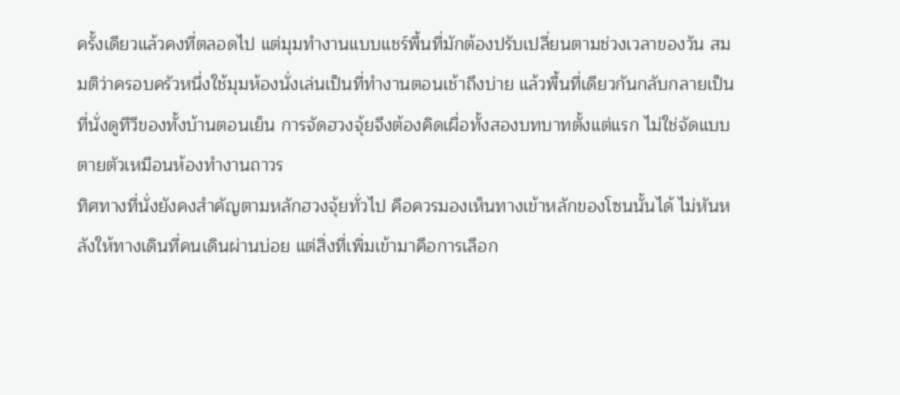ครั้งเดียวแล้วคงที่ตลอดไป แต่มุมทำงานแบบแชร์พื้นที่มักต้องปรับเปลี่ยนตามช่วงเวลาของวัน สมมติว่าครอบครัวหนึ่งใช้มุมห้องนั่งเล่นเป็นที่ทำงานตอนเช้าถึงบ่าย แล้วพื้นที่เดียวกันกลับกลายเป็นที่นั่งดูทีวีของทั้งบ้านตอนเย็น การจัดฮวงจุ้ยจึงต้องคิดเผื่อทั้งสองบทบาทตั้งแต่แรก ไม่ใช่จัดแบบตายตัวเหมือนห้องทำงานถาวร
ทิศทางที่นั่งยังคงสำคัญตามหลักฮวงจุ้ยทั่วไป คือควรมองเห็นทางเข้าหลักของโซนนั้นได้ ไม่หันหลังให้ทางเดินที่คนเดินผ่านบ่อย แต่สิ่งที่เพิ่มเข้ามาคือการเลือก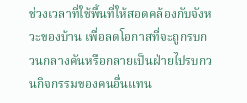ช่วงเวลาที่ใช้พื้นที่ให้สอดคล้องกับจังหวะของบ้าน เพื่อลดโอกาสที่จะถูกรบกวนกลางคันหรือกลายเป็นฝ่ายไปรบกวนกิจกรรมของคนอื่นแทน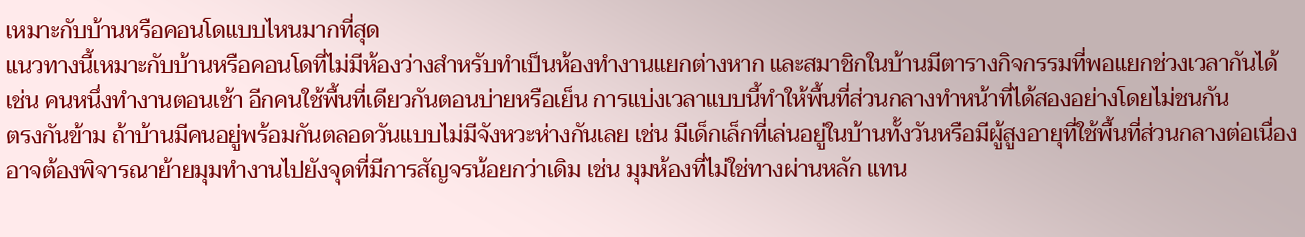เหมาะกับบ้านหรือคอนโดแบบไหนมากที่สุด
แนวทางนี้เหมาะกับบ้านหรือคอนโดที่ไม่มีห้องว่างสำหรับทำเป็นห้องทำงานแยกต่างหาก และสมาชิกในบ้านมีตารางกิจกรรมที่พอแยกช่วงเวลากันได้ เช่น คนหนึ่งทำงานตอนเช้า อีกคนใช้พื้นที่เดียวกันตอนบ่ายหรือเย็น การแบ่งเวลาแบบนี้ทำให้พื้นที่ส่วนกลางทำหน้าที่ได้สองอย่างโดยไม่ชนกัน
ตรงกันข้าม ถ้าบ้านมีคนอยู่พร้อมกันตลอดวันแบบไม่มีจังหวะห่างกันเลย เช่น มีเด็กเล็กที่เล่นอยู่ในบ้านทั้งวันหรือมีผู้สูงอายุที่ใช้พื้นที่ส่วนกลางต่อเนื่อง อาจต้องพิจารณาย้ายมุมทำงานไปยังจุดที่มีการสัญจรน้อยกว่าเดิม เช่น มุมห้องที่ไม่ใช่ทางผ่านหลัก แทน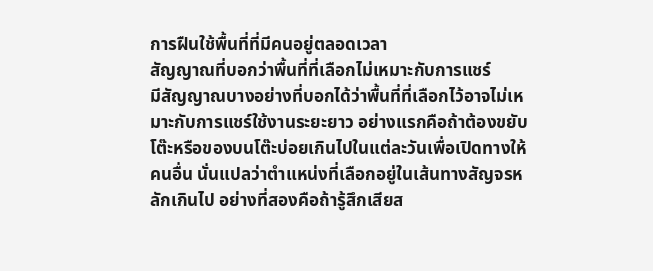การฝืนใช้พื้นที่ที่มีคนอยู่ตลอดเวลา
สัญญาณที่บอกว่าพื้นที่ที่เลือกไม่เหมาะกับการแชร์
มีสัญญาณบางอย่างที่บอกได้ว่าพื้นที่ที่เลือกไว้อาจไม่เหมาะกับการแชร์ใช้งานระยะยาว อย่างแรกคือถ้าต้องขยับโต๊ะหรือของบนโต๊ะบ่อยเกินไปในแต่ละวันเพื่อเปิดทางให้คนอื่น นั่นแปลว่าตำแหน่งที่เลือกอยู่ในเส้นทางสัญจรหลักเกินไป อย่างที่สองคือถ้ารู้สึกเสียส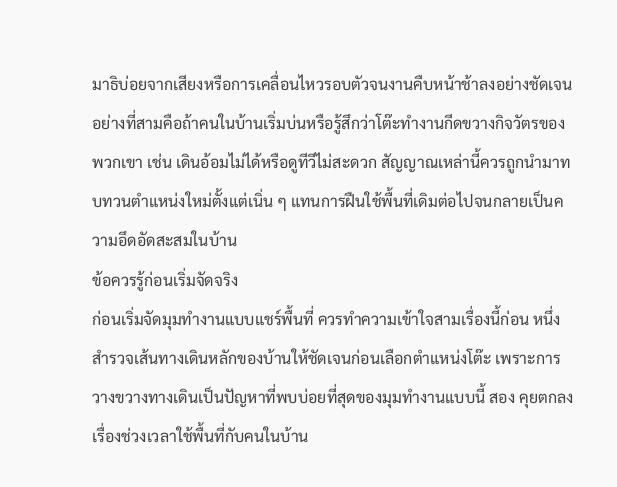มาธิบ่อยจากเสียงหรือการเคลื่อนไหวรอบตัวจนงานคืบหน้าช้าลงอย่างชัดเจน
อย่างที่สามคือถ้าคนในบ้านเริ่มบ่นหรือรู้สึกว่าโต๊ะทำงานกีดขวางกิจวัตรของพวกเขา เช่น เดินอ้อมไม่ได้หรือดูทีวีไม่สะดวก สัญญาณเหล่านี้ควรถูกนำมาทบทวนตำแหน่งใหม่ตั้งแต่เนิ่น ๆ แทนการฝืนใช้พื้นที่เดิมต่อไปจนกลายเป็นความอึดอัดสะสมในบ้าน
ข้อควรรู้ก่อนเริ่มจัดจริง
ก่อนเริ่มจัดมุมทำงานแบบแชร์พื้นที่ ควรทำความเข้าใจสามเรื่องนี้ก่อน หนึ่ง สำรวจเส้นทางเดินหลักของบ้านให้ชัดเจนก่อนเลือกตำแหน่งโต๊ะ เพราะการวางขวางทางเดินเป็นปัญหาที่พบบ่อยที่สุดของมุมทำงานแบบนี้ สอง คุยตกลงเรื่องช่วงเวลาใช้พื้นที่กับคนในบ้าน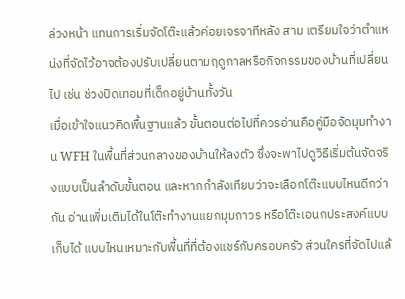ล่วงหน้า แทนการเริ่มจัดโต๊ะแล้วค่อยเจรจาทีหลัง สาม เตรียมใจว่าตำแหน่งที่จัดไว้อาจต้องปรับเปลี่ยนตามฤดูกาลหรือกิจกรรมของบ้านที่เปลี่ยนไป เช่น ช่วงปิดเทอมที่เด็กอยู่บ้านทั้งวัน
เมื่อเข้าใจแนวคิดพื้นฐานแล้ว ขั้นตอนต่อไปที่ควรอ่านคือคู่มือจัดมุมทำงาน WFH ในพื้นที่ส่วนกลางของบ้านให้ลงตัว ซึ่งจะพาไปดูวิธีเริ่มต้นจัดจริงแบบเป็นลำดับขั้นตอน และหากกำลังเทียบว่าจะเลือกโต๊ะแบบไหนดีกว่ากัน อ่านเพิ่มเติมได้ในโต๊ะทำงานแยกมุมถาวร หรือโต๊ะเอนกประสงค์แบบเก็บได้ แบบไหนเหมาะกับพื้นที่ที่ต้องแชร์กับครอบครัว ส่วนใครที่จัดไปแล้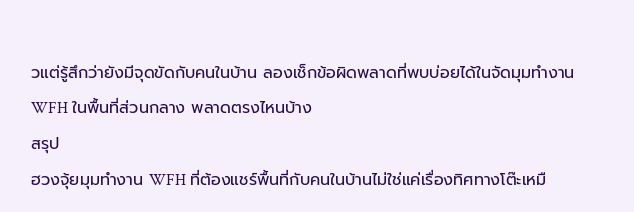วแต่รู้สึกว่ายังมีจุดขัดกับคนในบ้าน ลองเช็กข้อผิดพลาดที่พบบ่อยได้ในจัดมุมทำงาน WFH ในพื้นที่ส่วนกลาง พลาดตรงไหนบ้าง
สรุป
ฮวงจุ้ยมุมทำงาน WFH ที่ต้องแชร์พื้นที่กับคนในบ้านไม่ใช่แค่เรื่องทิศทางโต๊ะเหมื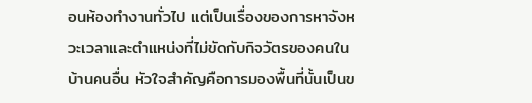อนห้องทำงานทั่วไป แต่เป็นเรื่องของการหาจังหวะเวลาและตำแหน่งที่ไม่ขัดกับกิจวัตรของคนในบ้านคนอื่น หัวใจสำคัญคือการมองพื้นที่นั้นเป็นข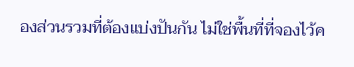องส่วนรวมที่ต้องแบ่งปันกัน ไม่ใช่พื้นที่ที่จองไว้ค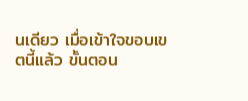นเดียว เมื่อเข้าใจขอบเขตนี้แล้ว ขั้นตอน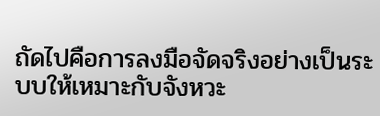ถัดไปคือการลงมือจัดจริงอย่างเป็นระบบให้เหมาะกับจังหวะ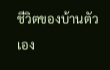ชีวิตของบ้านตัวเอง